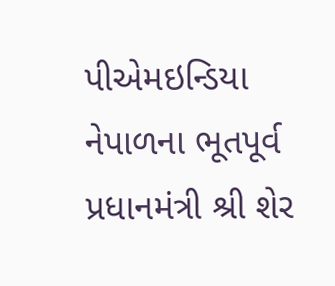પીએમઇન્ડિયા
નેપાળના ભૂતપૂર્વ પ્રધાનમંત્રી શ્રી શેર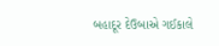બહાદૂર દેઉબાએ ગઈકાલે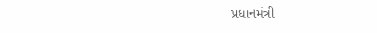પ્રધાનમંત્રી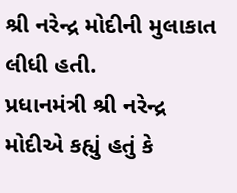શ્રી નરેન્દ્ર મોદીની મુલાકાત લીધી હતી.
પ્રધાનમંત્રી શ્રી નરેન્દ્ર મોદીએ કહ્યું હતું કે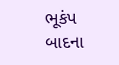ભૂકંપ બાદના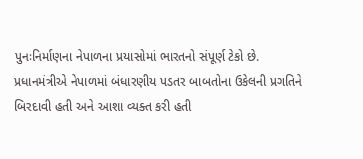પુનઃનિર્માણના નેપાળના પ્રયાસોમાં ભારતનો સંપૂર્ણ ટેકો છે.
પ્રધાનમંત્રીએ નેપાળમાં બંધારણીય પડતર બાબતોના ઉકેલની પ્રગતિને બિરદાવી હતી અને આશા વ્યક્ત કરી હતી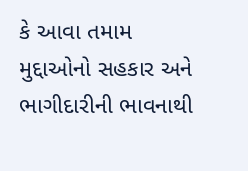કે આવા તમામ મુદ્દાઓનો સહકાર અને ભાગીદારીની ભાવનાથી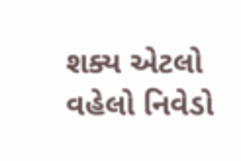શક્ય એટલો વહેલો નિવેડો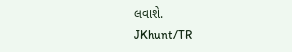લવાશે.
JKhunt/TR